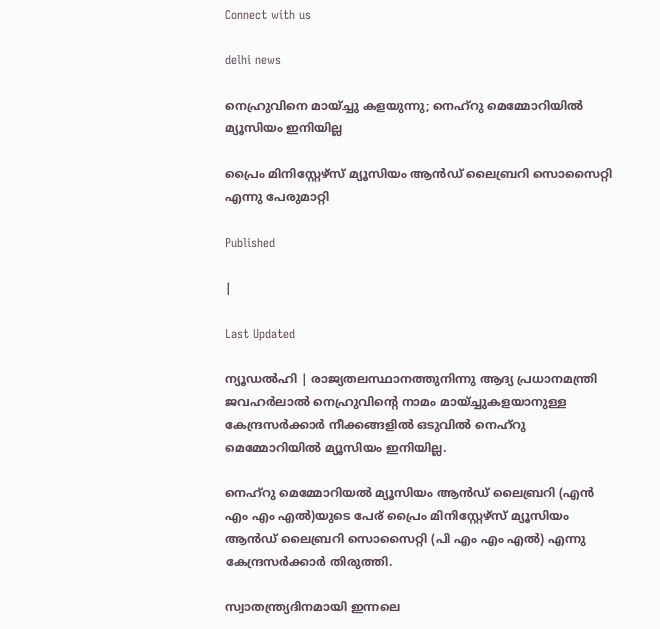Connect with us

delhi news

നെഹ്രുവിനെ മായ്ച്ചു കളയുന്നു; നെഹ്‌റു മെമ്മോറിയില്‍ മ്യൂസിയം ഇനിയില്ല

പ്രൈം മിനിസ്റ്റേഴ്സ് മ്യൂസിയം ആന്‍ഡ് ലൈബ്രറി സൊസൈറ്റി എന്നു പേരുമാറ്റി

Published

|

Last Updated

ന്യൂഡല്‍ഹി | രാജ്യതലസ്ഥാനത്തുനിന്നു ആദ്യ പ്രധാനമന്ത്രി ജവഹര്‍ലാല്‍ നെഹ്രുവിന്റെ നാമം മായ്ച്ചുകളയാനുള്ള കേന്ദ്രസര്‍ക്കാര്‍ നീക്കങ്ങളില്‍ ഒടുവില്‍ നെഹ്‌റു മെമ്മോറിയില്‍ മ്യൂസിയം ഇനിയില്ല.

നെഹ്റു മെമ്മോറിയല്‍ മ്യൂസിയം ആന്‍ഡ് ലൈബ്രറി (എന്‍ എം എം എല്‍)യുടെ പേര് പ്രൈം മിനിസ്റ്റേഴ്സ് മ്യൂസിയം ആന്‍ഡ് ലൈബ്രറി സൊസൈറ്റി (പി എം എം എല്‍) എന്നു കേന്ദ്രസര്‍ക്കാര്‍ തിരുത്തി.

സ്വാതന്ത്ര്യദിനമായി ഇന്നലെ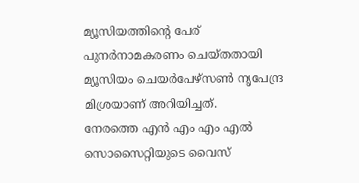മ്യൂസിയത്തിന്റെ പേര് പുനര്‍നാമകരണം ചെയ്തതായി മ്യൂസിയം ചെയര്‍പേഴ്സണ്‍ നൃപേന്ദ്ര മിശ്രയാണ് അറിയിച്ചത്.
നേരത്തെ എന്‍ എം എം എല്‍ സൊസൈറ്റിയുടെ വൈസ്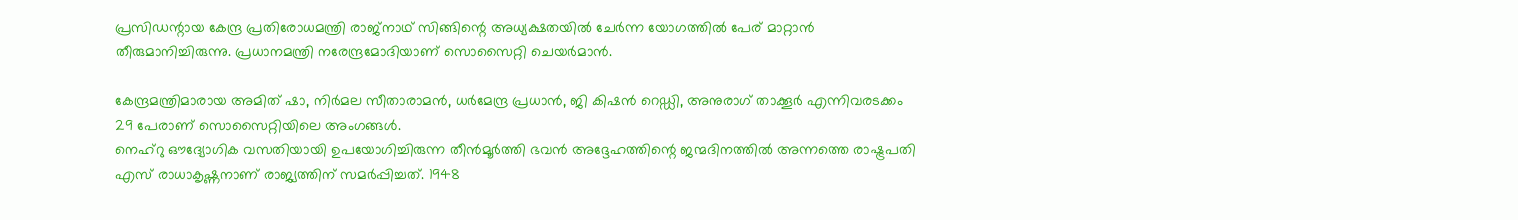പ്രസിഡന്റായ കേന്ദ്ര പ്രതിരോധമന്ത്രി രാജ്നാഥ് സിങ്ങിന്റെ അധ്യക്ഷതയില്‍ ചേര്‍ന്ന യോഗത്തില്‍ പേര് മാറ്റാന്‍ തീരുമാനിച്ചിരുന്നു. പ്രധാനമന്ത്രി നരേന്ദ്രമോദിയാണ് സൊസൈറ്റി ചെയര്‍മാന്‍.

കേന്ദ്രമന്ത്രിമാരായ അമിത് ഷാ, നിര്‍മല സീതാരാമന്‍, ധര്‍മേന്ദ്ര പ്രധാന്‍, ജി കിഷന്‍ റെഡ്ഡി, അനുരാഗ് താക്കൂര്‍ എന്നിവരടക്കം 29 പേരാണ് സൊസൈറ്റിയിലെ അംഗങ്ങള്‍.
നെഹ്‌റു ഔദ്യോഗിക വസതിയായി ഉപയോഗിച്ചിരുന്ന തീന്‍മൂര്‍ത്തി ഭവന്‍ അദ്ദേഹത്തിന്റെ ജന്മദിനത്തില്‍ അന്നത്തെ രാഷ്ട്രപതി എസ് രാധാകൃഷ്ണനാണ് രാജ്യത്തിന് സമര്‍പ്പിച്ചത്. 1948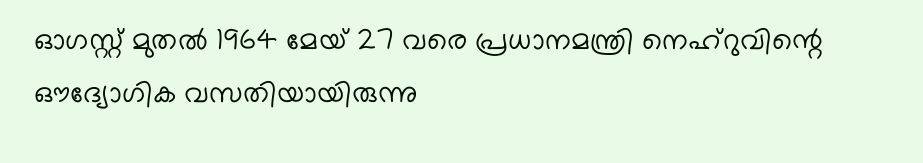ഓഗസ്റ്റ് മുതല്‍ 1964 മേയ് 27 വരെ പ്രധാനമന്ത്രി നെഹ്റുവിന്റെ ഔദ്യോഗിക വസതിയായിരുന്നു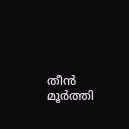തീന്‍ മൂര്‍ത്തി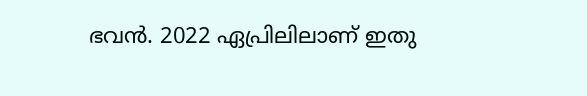ഭവന്‍. 2022 ഏപ്രിലിലാണ് ഇതു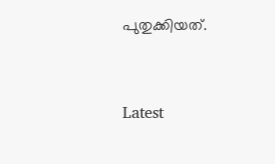പുതുക്കിയത്.



Latest